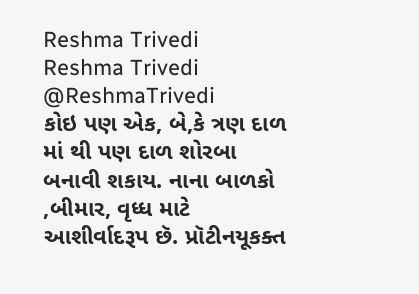Reshma Trivedi
Reshma Trivedi @ReshmaTrivedi
કોઇ પણ એક, બે,કે ત્રણ દાળ માં થી પણ દાળ શોરબા બનાવી શકાય. નાના બાળકો ,બીમાર, વૃધ્ધ માટે આશીર્વાદરૂપ છૅ. પ્રૉટીનયૂકક્ત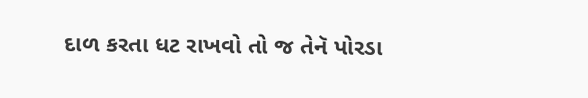દાળ કરતા ધટ રાખવો તો જ તેનૅ પોરડા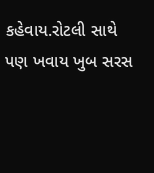કહેવાય.રોટલી સાથે પણ ખવાય ખુબ સરસ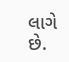લાગે છે.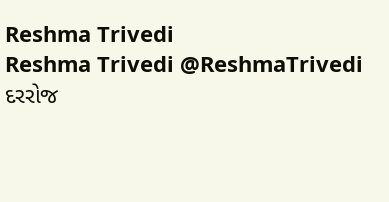Reshma Trivedi
Reshma Trivedi @ReshmaTrivedi
દરરોજ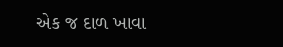એક જ દાળ ખાવા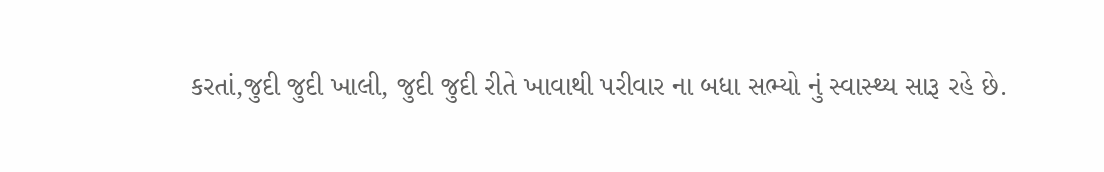કરતાં,જુદી જુદી ખાલી, જુદી જુદી રીતે ખાવાથી પરીવાર ના બધા સભ્યો નું સ્વાસ્થ્ય સારૂ રહે છે.